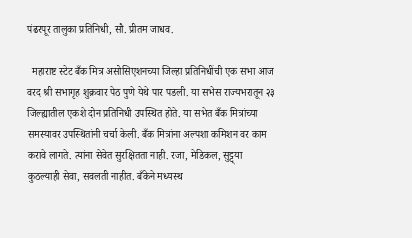पंढरपूर तालुका प्रतिनिधी, सौ. प्रीतम जाधव.

  महाराष्ट स्टेट बँक मित्र असोसिएशनच्या जिल्हा प्रतिनिधींची एक सभा आज वरद श्री सभागृह शुक्रवार पेठ पुणे येथे पार पडली. या सभेस राज्यभरातून २३ जिल्ह्यातील एकशे दोन प्रतिनिधी उपस्थित होते. या सभेत बँक मित्रांच्या समस्यावर उपस्थितांनी चर्चा केली. बँक मित्रांना अल्पशा कमिशन वर काम करावे लागते. त्यांना सेवेत सुरक्षितता नाही. रजा, मेडिकल, सुट्ट्या कुठल्याही सेवा, सवलती नाहीत. बँकेने मध्यस्थ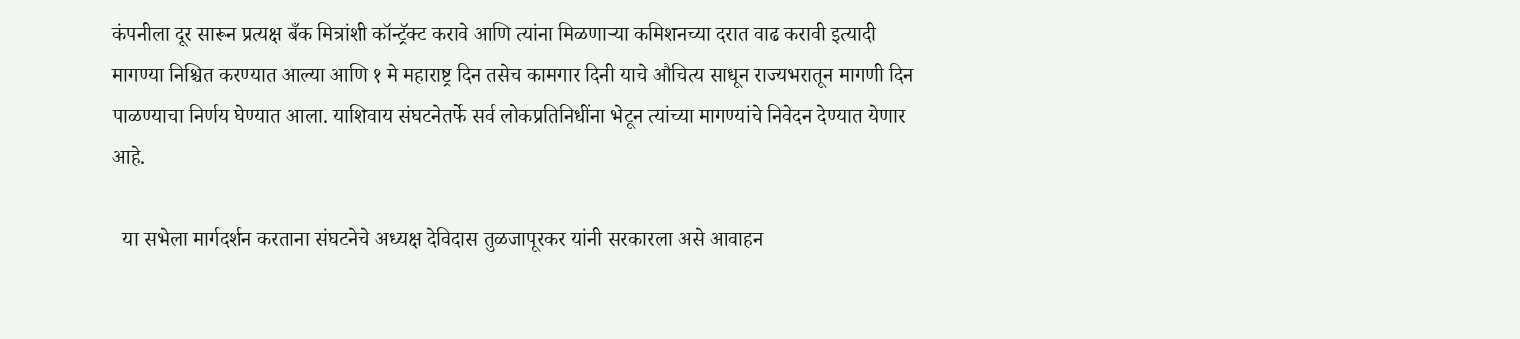कंपनीला दूर सारून प्रत्यक्ष बँक मित्रांशी कॉन्ट्रॅक्ट करावे आणि त्यांना मिळणाऱ्या कमिशनच्या दरात वाढ करावी इत्यादी मागण्या निश्चित करण्यात आल्या आणि १ मे महाराष्ट्र दिन तसेच कामगार दिनी याचे औचित्य साधून राज्यभरातून मागणी दिन पाळण्याचा निर्णय घेण्यात आला. याशिवाय संघटनेतर्फे सर्व लोकप्रतिनिधींना भेटून त्यांच्या मागण्यांचे निवेदन देण्यात येणार आहे.

  या सभेला मार्गदर्शन करताना संघटनेचे अध्यक्ष देविदास तुळजापूरकर यांनी सरकारला असे आवाहन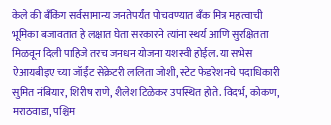केले की बँकिंग सर्वसामान्य जनतेपर्यंत पोचवण्यात बँक मित्र महत्वाची भूमिका बजावतात हे लक्षात घेता सरकारने त्यांना स्थर्य आणि सुरक्षितता मिळवून दिली पाहिजे तरच जनधन योजना यशस्वी होईल. या सभेस ऐआयबीइए च्या जॉईंट सेक्रेटरी ललिता जोशी, स्टेट फेडरेशनचे पदाधिकारी सुमित नंबियार, शिरीष राणे, शैलेश टिळेकर उपस्थित होते. विदर्भ, कोकण, मराठवाडा, पश्चिम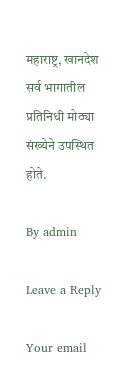महाराष्ट्र, खानदेश सर्व भागातील प्रतिनिधी मोठ्या संख्येने उपस्थित होते.

By admin

Leave a Reply

Your email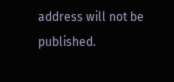address will not be published.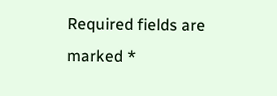Required fields are marked *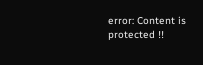error: Content is protected !!